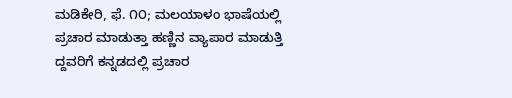ಮಡಿಕೇರಿ, ಫೆ. ೧೦; ಮಲಯಾಳಂ ಭಾಷೆಯಲ್ಲಿ ಪ್ರಚಾರ ಮಾಡುತ್ತಾ ಹಣ್ಣಿನ ವ್ಯಾಪಾರ ಮಾಡುತ್ತಿ ದ್ದವರಿಗೆ ಕನ್ನಡದಲ್ಲಿ ಪ್ರಚಾರ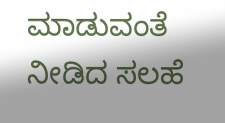ಮಾಡುವಂತೆ ನೀಡಿದ ಸಲಹೆ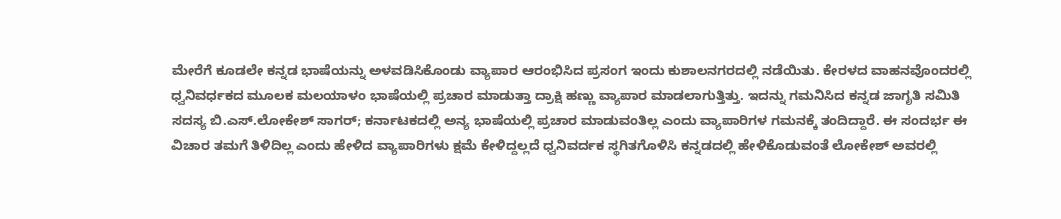ಮೇರೆಗೆ ಕೂಡಲೇ ಕನ್ನಡ ಭಾಷೆಯನ್ನು ಅಳವಡಿಸಿಕೊಂಡು ವ್ಯಾಪಾರ ಆರಂಭಿಸಿದ ಪ್ರಸಂಗ ಇಂದು ಕುಶಾಲನಗರದಲ್ಲಿ ನಡೆಯಿತು. ಕೇರಳದ ವಾಹನವೊಂದರಲ್ಲಿ ಧ್ವನಿವರ್ಧಕದ ಮೂಲಕ ಮಲಯಾಳಂ ಭಾಷೆಯಲ್ಲಿ ಪ್ರಚಾರ ಮಾಡುತ್ತಾ ದ್ರಾಕ್ಷಿ ಹಣ್ಣು ವ್ಯಾಪಾರ ಮಾಡಲಾಗುತ್ತಿತ್ತು. ಇದನ್ನು ಗಮನಿಸಿದ ಕನ್ನಡ ಜಾಗೃತಿ ಸಮಿತಿ ಸದಸ್ಯ ಬಿ.ಎಸ್.ಲೋಕೇಶ್ ಸಾಗರ್; ಕರ್ನಾಟಕದಲ್ಲಿ ಅನ್ಯ ಭಾಷೆಯಲ್ಲಿ ಪ್ರಚಾರ ಮಾಡುವಂತಿಲ್ಲ ಎಂದು ವ್ಯಾಪಾರಿಗಳ ಗಮನಕ್ಕೆ ತಂದಿದ್ದಾರೆ. ಈ ಸಂದರ್ಭ ಈ ವಿಚಾರ ತಮಗೆ ತಿಳಿದಿಲ್ಲ ಎಂದು ಹೇಳಿದ ವ್ಯಾಪಾರಿಗಳು ಕ್ಷಮೆ ಕೇಳಿದ್ದಲ್ಲದೆ ಧ್ವನಿವರ್ದಕ ಸ್ಥಗಿತಗೊಳಿಸಿ ಕನ್ನಡದಲ್ಲಿ ಹೇಳಿಕೊಡುವಂತೆ ಲೋಕೇಶ್ ಅವರಲ್ಲಿ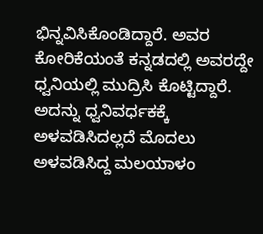ಭಿನ್ನವಿಸಿಕೊಂಡಿದ್ದಾರೆ. ಅವರ ಕೋರಿಕೆಯಂತೆ ಕನ್ನಡದಲ್ಲಿ ಅವರದ್ದೇ ಧ್ವನಿಯಲ್ಲಿ ಮುದ್ರಿಸಿ ಕೊಟ್ಟಿದ್ದಾರೆ. ಅದನ್ನು ಧ್ವನಿವರ್ಧಕಕ್ಕೆ ಅಳವಡಿಸಿದಲ್ಲದೆ ಮೊದಲು ಅಳವಡಿಸಿದ್ದ ಮಲಯಾಳಂ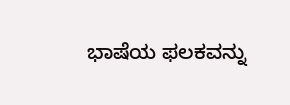ಭಾಷೆಯ ಫಲಕವನ್ನು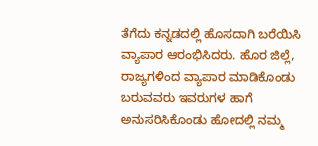ತೆಗೆದು ಕನ್ನಡದಲ್ಲಿ ಹೊಸದಾಗಿ ಬರೆಯಿಸಿ ವ್ಯಾಪಾರ ಆರಂಭಿಸಿದರು. ಹೊರ ಜಿಲ್ಲೆ, ರಾಜ್ಯಗಳಿಂದ ವ್ಯಾಪಾರ ಮಾಡಿಕೊಂಡು ಬರುವವರು ಇವರುಗಳ ಹಾಗೆ ಅನುಸರಿಸಿಕೊಂಡು ಹೋದಲ್ಲಿ ನಮ್ಮ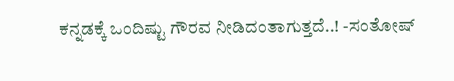ಕನ್ನಡಕ್ಕೆ ಒಂದಿಷ್ಟು ಗೌರವ ನೀಡಿದಂತಾಗುತ್ತದೆ..! -ಸಂತೋಷ್